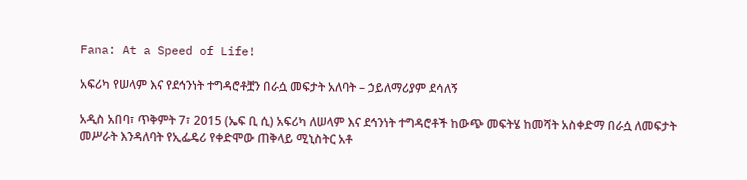Fana: At a Speed of Life!

አፍሪካ የሠላም እና የደኅንነት ተግዳሮቶቿን በራሷ መፍታት አለባት – ኃይለማሪያም ደሳለኝ

አዲስ አበባ፣ ጥቅምት 7፣ 2015 (ኤፍ ቢ ሲ) አፍሪካ ለሠላም እና ደኅንነት ተግዳሮቶች ከውጭ መፍትሄ ከመሻት አስቀድማ በራሷ ለመፍታት መሥራት እንዳለባት የኢፌዴሪ የቀድሞው ጠቅላይ ሚኒስትር አቶ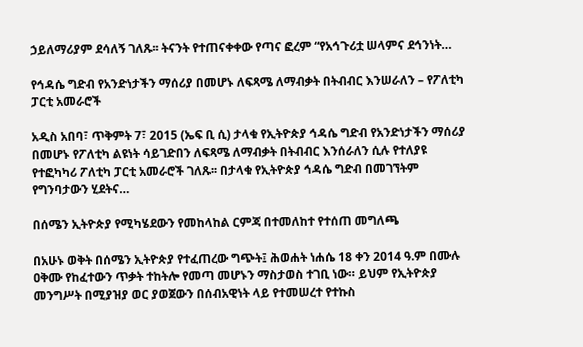ኃይለማሪያም ደሳለኝ ገለጹ፡፡ ትናንት የተጠናቀቀው የጣና ፎረም “የአኅጉሪቷ ሠላምና ደኅንነት…

የኅዳሴ ግድብ የአንድነታችን ማሰሪያ በመሆኑ ለፍጻሜ ለማብቃት በትብብር እንሠራለን – የፖለቲካ ፓርቲ አመራሮች

አዲስ አበባ፣ ጥቅምት 7፣ 2015 (ኤፍ ቢ ሲ) ታላቁ የኢትዮጵያ ኅዳሴ ግድብ የአንድነታችን ማሰሪያ በመሆኑ የፖለቲካ ልዩነት ሳይገድበን ለፍጻሜ ለማብቃት በትብብር እንሰራለን ሲሉ የተለያዩ የተፎካካሪ ፖለቲካ ፓርቲ አመራሮች ገለጹ፡፡ በታላቁ የኢትዮጵያ ኅዳሴ ግድብ በመገኘትም የግንባታውን ሂደትና…

በሰሜን ኢትዮጵያ የሚካሄደውን የመከላከል ርምጃ በተመለከተ የተሰጠ መግለጫ

በአሁኑ ወቅት በሰሜን ኢትዮጵያ የተፈጠረው ግጭት፤ ሕወሐት ነሐሴ 18 ቀን 2014 ዓ.ም በሙሉ ዐቅሙ የከፈተውን ጥቃት ተከትሎ የመጣ መሆኑን ማስታወስ ተገቢ ነው። ይህም የኢትዮጵያ መንግሥት በሚያዝያ ወር ያወጀውን በሰብአዊነት ላይ የተመሠረተ የተኩስ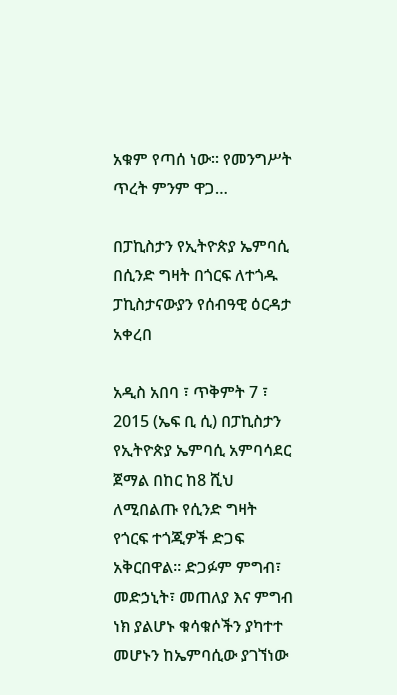አቁም የጣሰ ነው። የመንግሥት ጥረት ምንም ዋጋ…

በፓኪስታን የኢትዮጵያ ኤምባሲ በሲንድ ግዛት በጎርፍ ለተጎዱ ፓኪስታናውያን የሰብዓዊ ዕርዳታ አቀረበ

አዲስ አበባ ፣ ጥቅምት 7 ፣ 2015 (ኤፍ ቢ ሲ) በፓኪስታን የኢትዮጵያ ኤምባሲ አምባሳደር ጀማል በከር ከ8 ሺህ ለሚበልጡ የሲንድ ግዛት የጎርፍ ተጎጂዎች ድጋፍ አቅርበዋል፡፡ ድጋፉም ምግብ፣ መድኃኒት፣ መጠለያ እና ምግብ ነክ ያልሆኑ ቁሳቁሶችን ያካተተ መሆኑን ከኤምባሲው ያገኘነው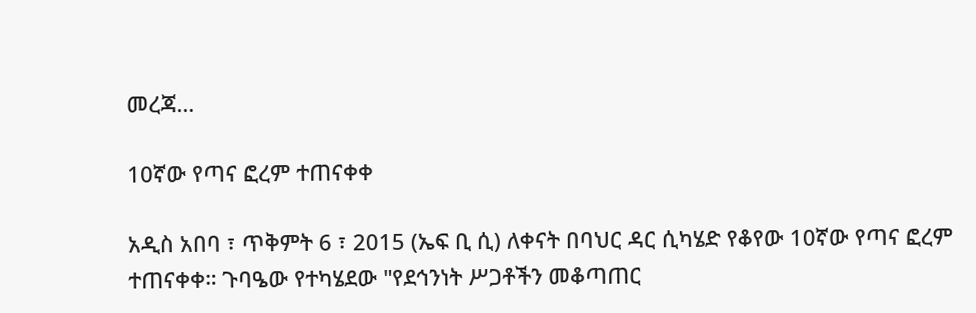መረጃ…

10ኛው የጣና ፎረም ተጠናቀቀ

አዲስ አበባ ፣ ጥቅምት 6 ፣ 2015 (ኤፍ ቢ ሲ) ለቀናት በባህር ዳር ሲካሄድ የቆየው 10ኛው የጣና ፎረም ተጠናቀቀ። ጉባዔው የተካሄደው "የደኅንነት ሥጋቶችን መቆጣጠር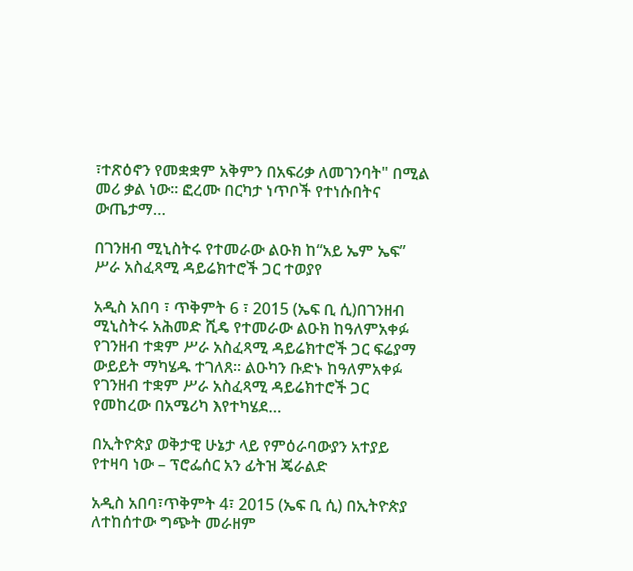፣ተጽዕኖን የመቋቋም አቅምን በአፍሪቃ ለመገንባት" በሚል መሪ ቃል ነው፡፡ ፎረሙ በርካታ ነጥቦች የተነሱበትና ውጤታማ…

በገንዘብ ሚኒስትሩ የተመራው ልዑክ ከ“አይ ኤም ኤፍ” ሥራ አስፈጻሚ ዳይሬክተሮች ጋር ተወያየ

አዲስ አበባ ፣ ጥቅምት 6 ፣ 2015 (ኤፍ ቢ ሲ)በገንዘብ ሚኒስትሩ አሕመድ ሺዴ የተመራው ልዑክ ከዓለምአቀፉ የገንዘብ ተቋም ሥራ አስፈጻሚ ዳይሬክተሮች ጋር ፍሬያማ ውይይት ማካሄዱ ተገለጸ፡፡ ልዑካን ቡድኑ ከዓለምአቀፉ የገንዘብ ተቋም ሥራ አስፈጻሚ ዳይሬክተሮች ጋር የመከረው በአሜሪካ እየተካሄደ…

በኢትዮጵያ ወቅታዊ ሁኔታ ላይ የምዕራባውያን አተያይ የተዛባ ነው – ፕሮፌሰር አን ፊትዝ ጄራልድ

አዲስ አበባ፣ጥቅምት 4፣ 2015 (ኤፍ ቢ ሲ) በኢትዮጵያ ለተከሰተው ግጭት መራዘም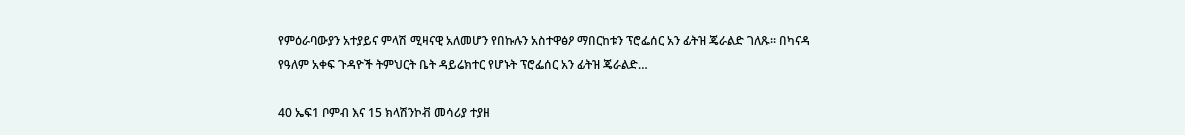የምዕራባውያን አተያይና ምላሽ ሚዛናዊ አለመሆን የበኩሉን አስተዋፅዖ ማበርከቱን ፕሮፌሰር አን ፊትዝ ጄራልድ ገለጹ፡፡ በካናዳ የዓለም አቀፍ ጉዳዮች ትምህርት ቤት ዳይሬክተር የሆኑት ፕሮፌሰር አን ፊትዝ ጄራልድ…

40 ኤፍ1 ቦምብ እና 15 ክላሽንኮቭ መሳሪያ ተያዘ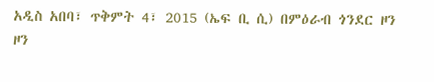አዲስ አበባ፣ ጥቅምት 4፣ 2015 (ኤፍ ቢ ሲ) በምዕራብ ጎንደር ዞን ዞን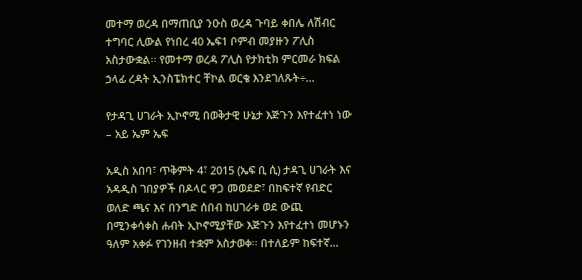መተማ ወረዳ በማጠቢያ ንዑስ ወረዳ ጉባይ ቀበሌ ለሽብር ተግባር ሊውል የነበረ 40 ኤፍ1 ቦምብ መያዙን ፖሊስ አስታውቋል፡፡ የመተማ ወረዳ ፖሊስ የታክቲክ ምርመራ ክፍል ኃላፊ ረዳት ኢንስፔክተር ቸኮል ወርቄ እንደገለጹት÷…

የታዳጊ ሀገራት ኢኮኖሚ በወቅታዊ ሁኔታ እጅጉን እየተፈተነ ነው – አይ ኤም ኤፍ

አዲስ አበባ፣ ጥቅምት 4፣ 2015 (ኤፍ ቢ ሲ) ታዳጊ ሀገራት እና አዳዲስ ገበያዎች በዶላር ዋጋ መወደድ፣ በከፍተኛ የብድር ወለድ ጫና እና በንግድ ሰበብ ከሀገራቱ ወደ ውጪ በሚንቀሳቀስ ሐብት ኢኮኖሚያቸው እጅጉን እየተፈተነ መሆኑን ዓለም አቀፉ የገንዘብ ተቋም አስታወቀ፡፡ በተለይም ከፍተኛ…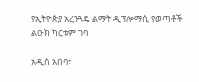የኢትዮጵያ አረንጓዴ ልማት ዲፕሎማሲ የወጣቶች ልዑክ ካርቱም ገባ

አዲስ አበባ፣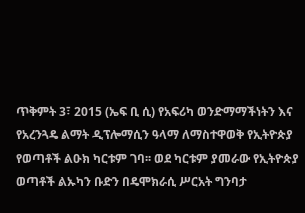ጥቅምት 3፣ 2015 (ኤፍ ቢ ሲ) የአፍሪካ ወንድማማችነትን እና የአረንጓዴ ልማት ዲፕሎማሲን ዓላማ ለማስተዋወቅ የኢትዮጵያ የወጣቶች ልዑክ ካርቱም ገባ፡፡ ወደ ካርቱም ያመራው የኢትዮጵያ ወጣቶች ልኡካን ቡድን በዴሞክራሲ ሥርአት ግንባታ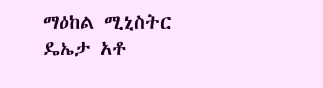ማዕከል ሚኒስትር ዴኤታ አቶ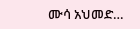ሙሳ አህመድ…